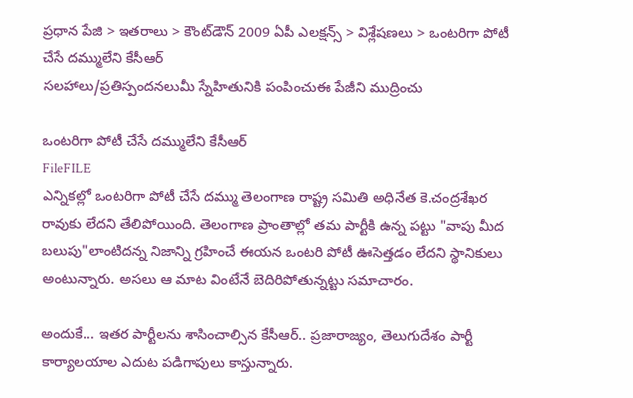ప్రధాన పేజి > ఇతరాలు > కౌంట్‌డౌన్ 2009 ఏపీ ఎలక్షన్స్ > విశ్లేషణలు > ఒంటరిగా పోటీ చేసే దమ్ములేని కేసీఆర్
సలహాలు/ప్రతిస్పందనలుమీ స్నేహితునికి పంపించుఈ పేజీని ముద్రించు

ఒంటరిగా పోటీ చేసే దమ్ములేని కేసీఆర్
FileFILE
ఎన్నికల్లో ఒంటరిగా పోటీ చేసే దమ్ము తెలంగాణ రాష్ట్ర సమితి అధినేత కె.చంద్రశేఖర రావుకు లేదని తేలిపోయింది. తెలంగాణ ప్రాంతాల్లో తమ పార్టీకి ఉన్న పట్టు "వాపు మీద బలుపు"లాంటిదన్న నిజాన్ని గ్రహించే ఈయన ఒంటరి పోటీ ఊసెత్తడం లేదని స్థానికులు అంటున్నారు. అసలు ఆ మాట వింటేనే బెదిరిపోతున్నట్టు సమాచారం.

అందుకే... ఇతర పార్టీలను శాసించాల్సిన కేసీఆర్‌.. ప్రజారాజ్యం, తెలుగుదేశం పార్టీ కార్యాలయాల ఎదుట పడిగాపులు కాస్తున్నారు.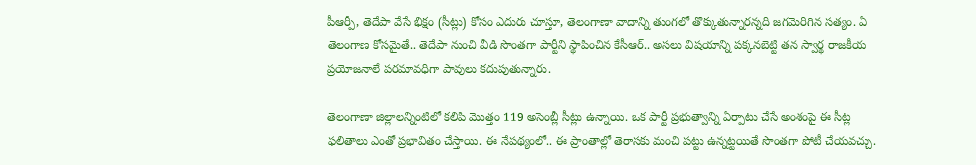పీఆర్పీ, తెదేపా వేసే భిక్షం (సీట్లు) కోసం ఎదురు చూస్తూ, తెలంగాణా వాదాన్ని తుంగలో తొక్కుతున్నారన్నది జగమెరిగిన సత్యం. ఏ తెలంగాణ కోసమైతే.. తెదేపా నుంచి వీడి సొంతగా పార్టీని స్థాపించిన కేసీఆర్.. అసలు విషయాన్ని పక్కనబెట్టి తన స్వార్థ రాజకీయ ప్రయోజనాలే పరమావధిగా పావులు కదుపుతున్నారు.

తెలంగాణా జిల్లాలన్నింటిలో కలిపి మొత్తం 119 అసెంబ్లీ సీట్లు ఉన్నాయి. ఒక పార్టీ ప్రభుత్వాన్ని ఏర్పాటు చేసే అంశంపై ఈ సీట్ల ఫలితాలు ఎంతో ప్రభావితం చేస్తాయి. ఈ నేపథ్యంలో.. ఈ ప్రాంతాల్లో తెరాసకు మంచి పట్టు ఉన్నట్టయితే సొంతగా పోటీ చేయవచ్చు.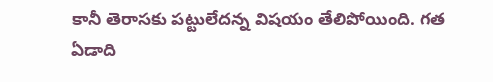కానీ తెరాసకు పట్టులేదన్న విషయం తేలిపోయింది. గత ఏడాది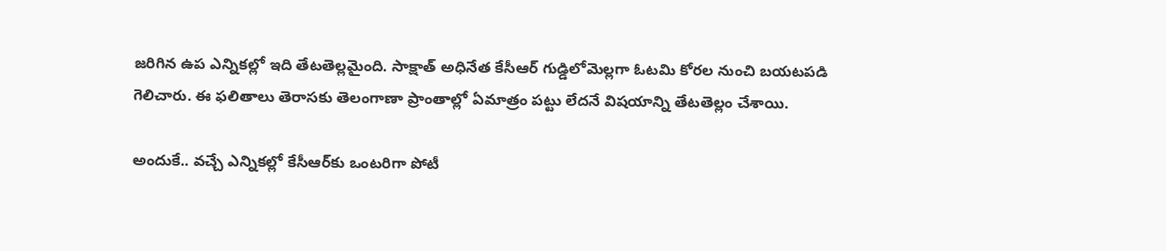జరిగిన ఉప ఎన్నికల్లో ఇది తేటతెల్లమైంది. సాక్షాత్ అధినేత కేసీఆర్ గుడ్డిలోమెల్లగా ఓటమి కోరల నుంచి బయటపడి గెలిచారు. ఈ ఫలితాలు తెరాసకు తెలంగాణా ప్రాంతాల్లో ఏమాత్రం పట్టు లేదనే విషయాన్ని తేటతెల్లం చేశాయి.

అందుకే.. వచ్చే ఎన్నికల్లో కేసీఆర్‌కు ఒంటరిగా పోటీ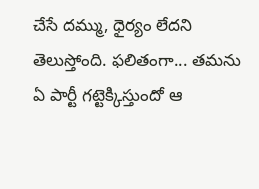చేసే దమ్ము, ధైర్యం లేదని తెలుస్తోంది. ఫలితంగా... తమను ఏ పార్టీ గట్టెక్కిస్తుందో ఆ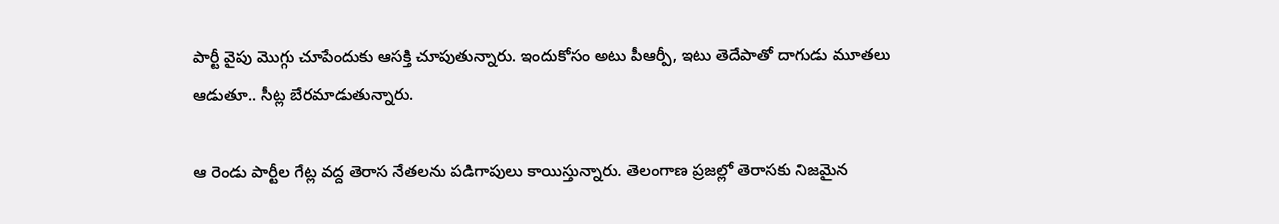పార్టీ వైపు మొగ్గు చూపేందుకు ఆసక్తి చూపుతున్నారు. ఇందుకోసం అటు పీఆర్పీ, ఇటు తెదేపాతో దాగుడు మూతలు ఆడుతూ.. సీట్ల బేరమాడుతున్నారు.

ఆ రెండు పార్టీల గేట్ల వద్ద తెరాస నేతలను పడిగాపులు కాయిస్తున్నారు. తెలంగాణ ప్రజల్లో తెరాసకు నిజమైన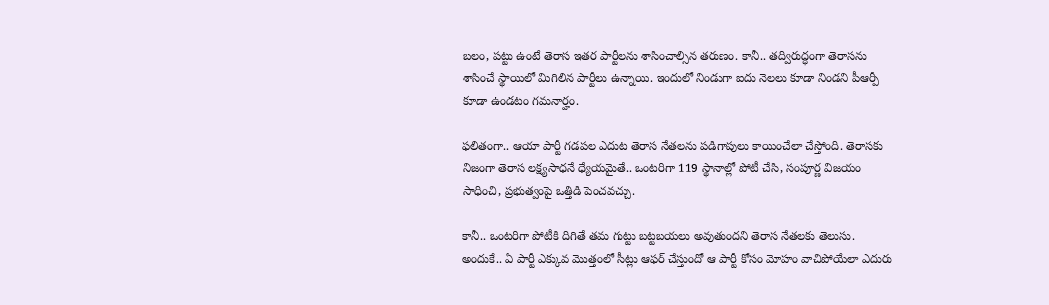బలం, పట్టు ఉంటే తెరాస ఇతర పార్టీలను శాసించాల్సిన తరుణం. కానీ.. తద్విరుద్ధంగా తెరాసను శాసించే స్థాయిలో మిగిలిన పార్టీలు ఉన్నాయి. ఇందులో నిండుగా ఐదు నెలలు కూడా నిండని పీఆర్పీ కూడా ఉండటం గమనార్హం.

ఫలితంగా.. ఆయా పార్టీ గడపల ఎదుట తెరాస నేతలను పడిగాపులు కాయించేలా చేస్తోంది. తెరాసకు నిజంగా తెరాస లక్ష్యసాధనే ధ్యేయమైతే.. ఒంటరిగా 119 స్థానాల్లో పోటీ చేసి, సంపూర్ణ విజయం సాధించి, ప్రభుత్వంపై ఒత్తిడి పెంచవచ్చు.

కానీ.. ఒంటరిగా పోటీకి దిగితే తమ గుట్టు బట్టబయలు అవుతుందని తెరాస నేతలకు తెలుసు. అందుకే.. ఏ పార్టీ ఎక్కువ మొత్తంలో సీట్లు ఆఫర్ చేస్తుందో ఆ పార్టీ కోసం మోహం వాచిపోయేలా ఎదురు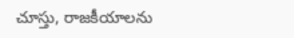చూస్తు, రాజకీయాలను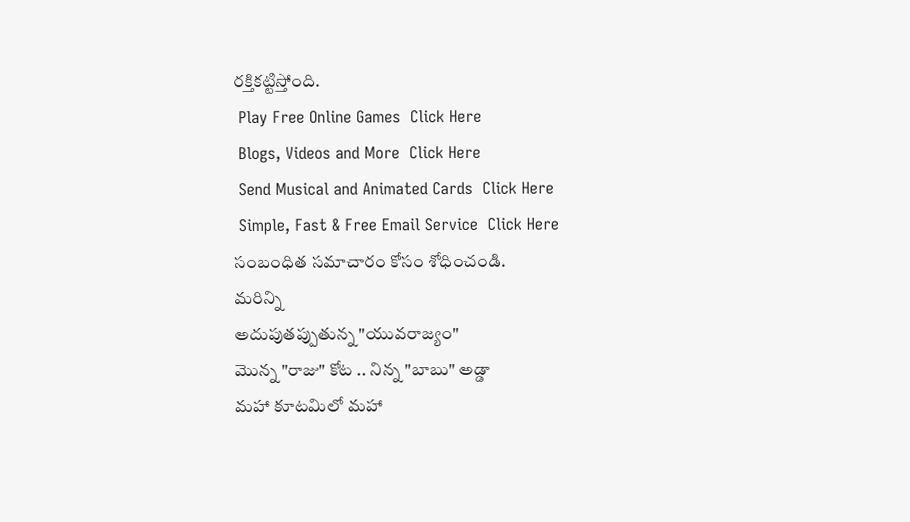రక్తికట్టిస్తోంది.
 Play Free Online Games  Click Here
 Blogs, Videos and More  Click Here
 Send Musical and Animated Cards  Click Here
 Simple, Fast & Free Email Service  Click Here
సంబంధిత సమాచారం కోసం శోధించండి.
మరిన్ని
అదుపుతప్పుతున్న "యువరాజ్యం"
మొన్న "రాజు" కోట .. నిన్న "బాబు" అడ్డా
మహా కూటమిలో మహా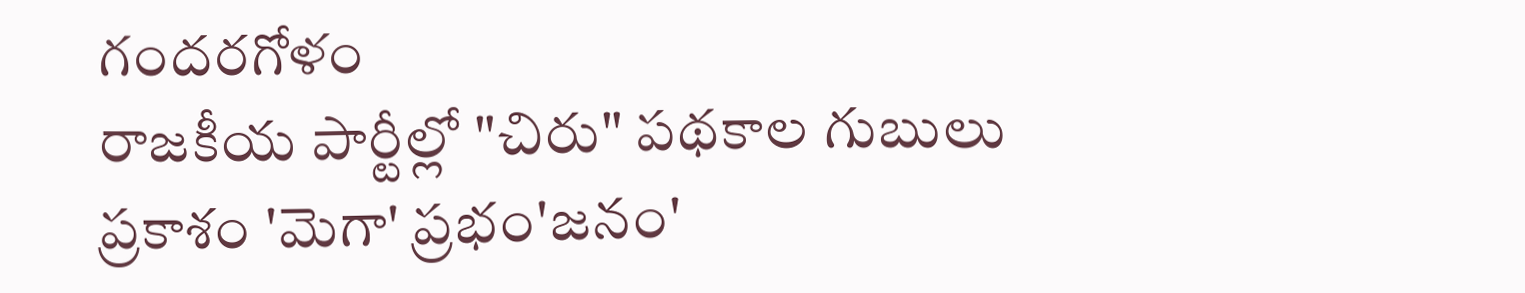గందరగోళం
రాజకీయ పార్టీల్లో "చిరు" పథకాల గుబులు
ప్రకాశం 'మెగా' ప్రభం'జనం'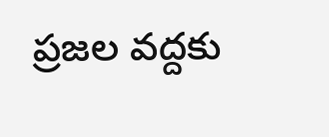ప్రజల వద్దకు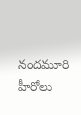నందమూరి హీరోలు